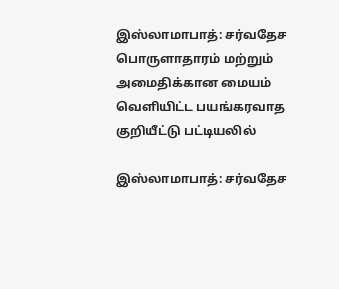இஸ்லாமாபாத்: சர்வதேச பொருளாதாரம் மற்றும் அமைதிக்கான மையம் வெளியிட்ட பயங்கரவாத குறியீட்டு பட்டியலில்

இஸ்லாமாபாத்: சர்வதேச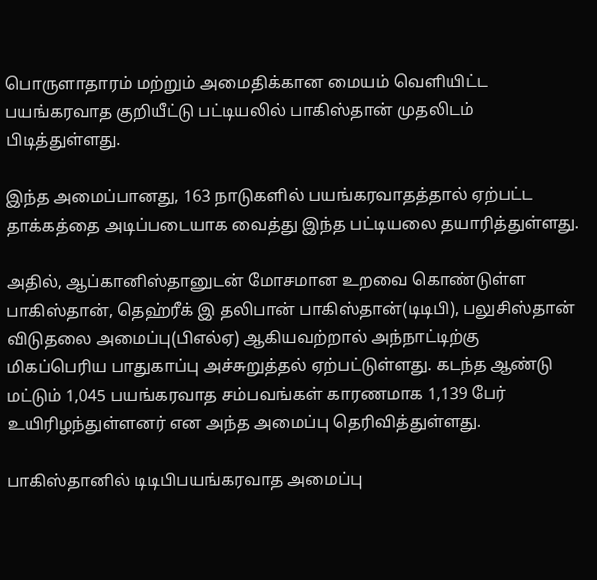பொருளாதாரம் மற்றும் அமைதிக்கான மையம் வெளியிட்ட பயங்கரவாத குறியீட்டு பட்டியலில் பாகிஸ்தான் முதலிடம் பிடித்துள்ளது.

இந்த அமைப்பானது, 163 நாடுகளில் பயங்கரவாதத்தால் ஏற்பட்ட தாக்கத்தை அடிப்படையாக வைத்து இந்த பட்டியலை தயாரித்துள்ளது.

அதில், ஆப்கானிஸ்தானுடன் மோசமான உறவை கொண்டுள்ள பாகிஸ்தான், தெஹ்ரீக் இ தலிபான் பாகிஸ்தான்(டிடிபி), பலுசிஸ்தான் விடுதலை அமைப்பு(பிஎல்ஏ) ஆகியவற்றால் அந்நாட்டிற்கு மிகப்பெரிய பாதுகாப்பு அச்சுறுத்தல் ஏற்பட்டுள்ளது. கடந்த ஆண்டு மட்டும் 1,045 பயங்கரவாத சம்பவங்கள் காரணமாக 1,139 பேர் உயிரிழந்துள்ளனர் என அந்த அமைப்பு தெரிவித்துள்ளது.

பாகிஸ்தானில் டிடிபிபயங்கரவாத அமைப்பு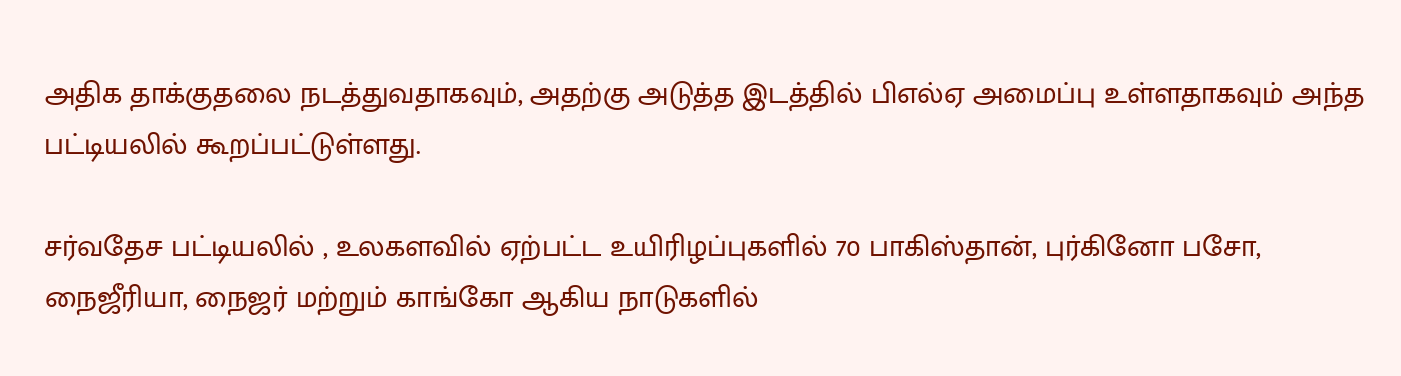அதிக தாக்குதலை நடத்துவதாகவும், அதற்கு அடுத்த இடத்தில் பிஎல்ஏ அமைப்பு உள்ளதாகவும் அந்த பட்டியலில் கூறப்பட்டுள்ளது.

சர்வதேச பட்டியலில் , உலகளவில் ஏற்பட்ட உயிரிழப்புகளில் 70 பாகிஸ்தான், புர்கினோ பசோ, நைஜீரியா, நைஜர் மற்றும் காங்கோ ஆகிய நாடுகளில்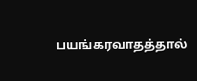பயங்கரவாதத்தால்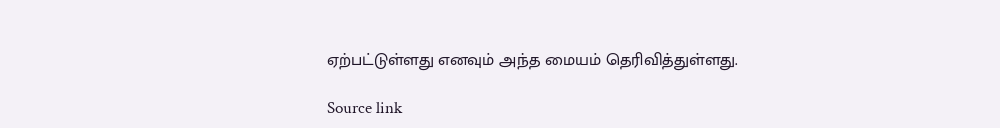ஏற்பட்டுள்ளது எனவும் அந்த மையம் தெரிவித்துள்ளது.

Source link